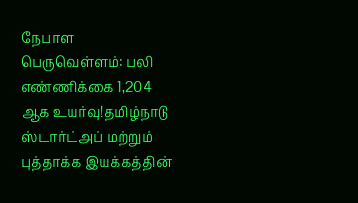நேபாள பெருவெள்ளம்: பலி எண்ணிக்கை 1,204 ஆக உயர்வு!தமிழ்நாடு ஸ்டார்ட்அப் மற்றும் புத்தாக்க இயக்கத்தின்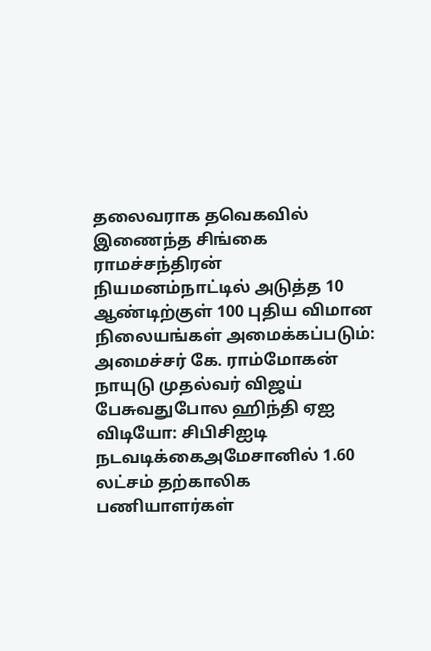தலைவராக தவெகவில் இணைந்த சிங்கை ராமச்சந்திரன் நியமனம்நாட்டில் அடுத்த 10 ஆண்டிற்குள் 100 புதிய விமான நிலையங்கள் அமைக்கப்படும்: அமைச்சர் கே. ராம்மோகன் நாயுடு முதல்வர் விஜய் பேசுவதுபோல ஹிந்தி ஏஐ விடியோ: சிபிசிஐடி நடவடிக்கைஅமேசானில் 1.60 லட்சம் தற்காலிக பணியாளர்கள்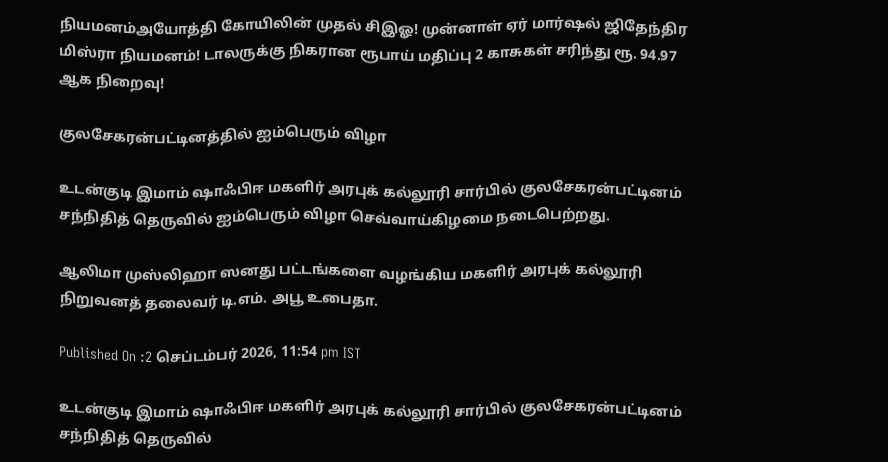நியமனம்அயோத்தி கோயிலின் முதல் சிஇஓ! முன்னாள் ஏர் மார்ஷல் ஜிதேந்திர மிஸ்ரா நியமனம்! டாலருக்கு நிகரான ரூபாய் மதிப்பு 2 காசுகள் சரிந்து ரூ. 94.97 ஆக நிறைவு!

குலசேகரன்பட்டினத்தில் ஐம்பெரும் விழா

உடன்குடி இமாம் ஷாஃபிஈ மகளிர் அரபுக் கல்லூரி சார்பில் குலசேகரன்பட்டினம் சந்நிதித் தெருவில் ஐம்பெரும் விழா செவ்வாய்கிழமை நடைபெற்றது.

ஆலிமா முஸ்லிஹா ஸனது பட்டங்களை வழங்கிய மகளிர் அரபுக் கல்லூரி நிறுவனத் தலைவர் டி.எம். அபூ உபைதா.

Published On :2 செப்டம்பர் 2026, 11:54 pm IST

உடன்குடி இமாம் ஷாஃபிஈ மகளிர் அரபுக் கல்லூரி சார்பில் குலசேகரன்பட்டினம் சந்நிதித் தெருவில்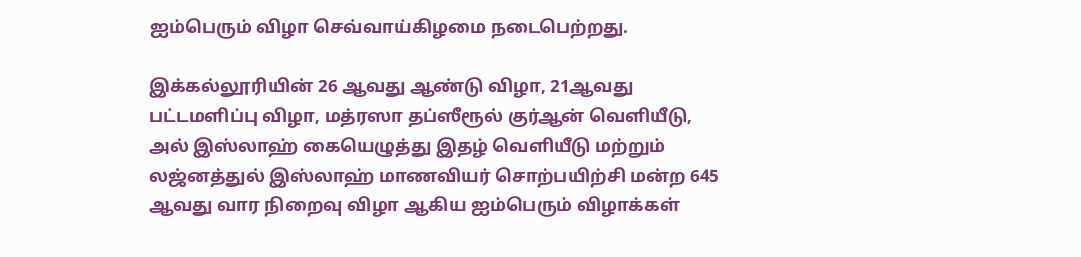ஐம்பெரும் விழா செவ்வாய்கிழமை நடைபெற்றது.

இக்கல்லூரியின் 26 ஆவது ஆண்டு விழா, 21ஆவது பட்டமளிப்பு விழா, மத்ரஸா தப்ஸீரூல் குர்ஆன் வெளியீடு, அல் இஸ்லாஹ் கையெழுத்து இதழ் வெளியீடு மற்றும் லஜ்னத்துல் இஸ்லாஹ் மாணவியர் சொற்பயிற்சி மன்ற 645 ஆவது வார நிறைவு விழா ஆகிய ஐம்பெரும் விழாக்கள்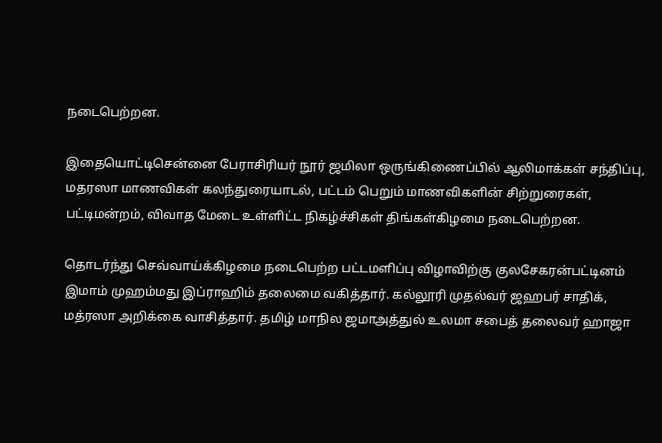நடைபெற்றன.

இதையொட்டிசென்னை பேராசிரியர் நூர் ஜமிலா ஒருங்கிணைப்பில் ஆலிமாக்கள் சந்திப்பு, மதரஸா மாணவிகள் கலந்துரையாடல், பட்டம் பெறும் மாணவிகளின் சிற்றுரைகள், பட்டிமன்றம், விவாத மேடை உள்ளிட்ட நிகழ்ச்சிகள் திங்கள்கிழமை நடைபெற்றன.

தொடர்ந்து செவ்வாய்க்கிழமை நடைபெற்ற பட்டமளிப்பு விழாவிற்கு குலசேகரன்பட்டினம் இமாம் முஹம்மது இப்ராஹிம் தலைமை வகித்தார். கல்லூரி முதல்வர் ஜஹபர் சாதிக், மத்ரஸா அறிக்கை வாசித்தார். தமிழ் மாநில ஜமாஅத்துல் உலமா சபைத் தலைவர் ஹாஜா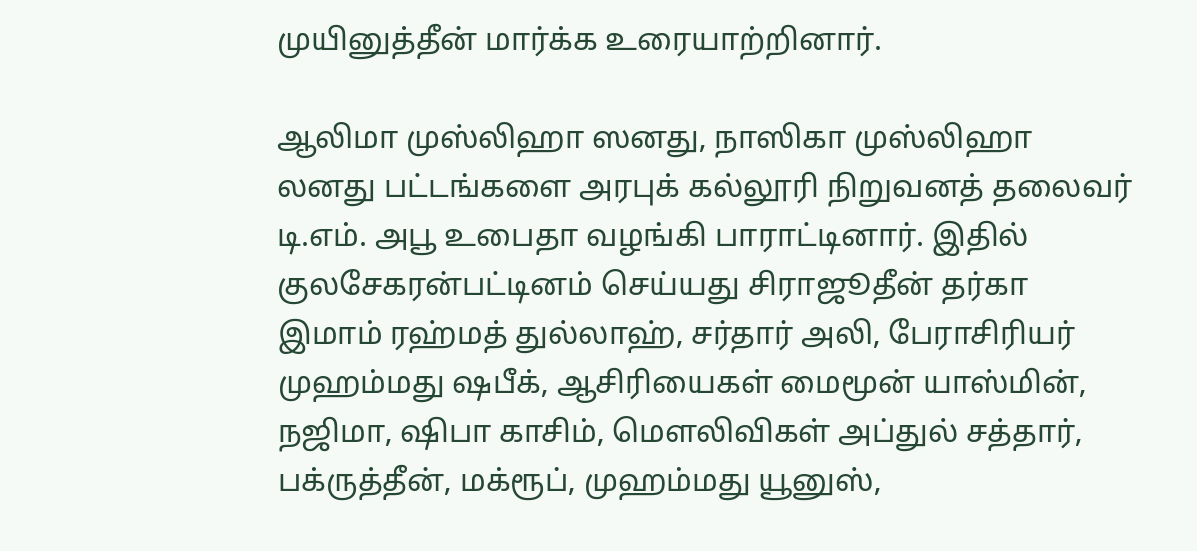முயினுத்தீன் மார்க்க உரையாற்றினார்.

ஆலிமா முஸ்லிஹா ஸனது, நாஸிகா முஸ்லிஹா லனது பட்டங்களை அரபுக் கல்லூரி நிறுவனத் தலைவர் டி.எம். அபூ உபைதா வழங்கி பாராட்டினார். இதில் குலசேகரன்பட்டினம் செய்யது சிராஜூதீன் தர்கா இமாம் ரஹ்மத் துல்லாஹ், சர்தார் அலி, பேராசிரியர் முஹம்மது ஷபீக், ஆசிரியைகள் மைமூன் யாஸ்மின், நஜிமா, ஷிபா காசிம், மெளலிவிகள் அப்துல் சத்தார், பக்ருத்தீன், மக்ரூப், முஹம்மது யூனுஸ்,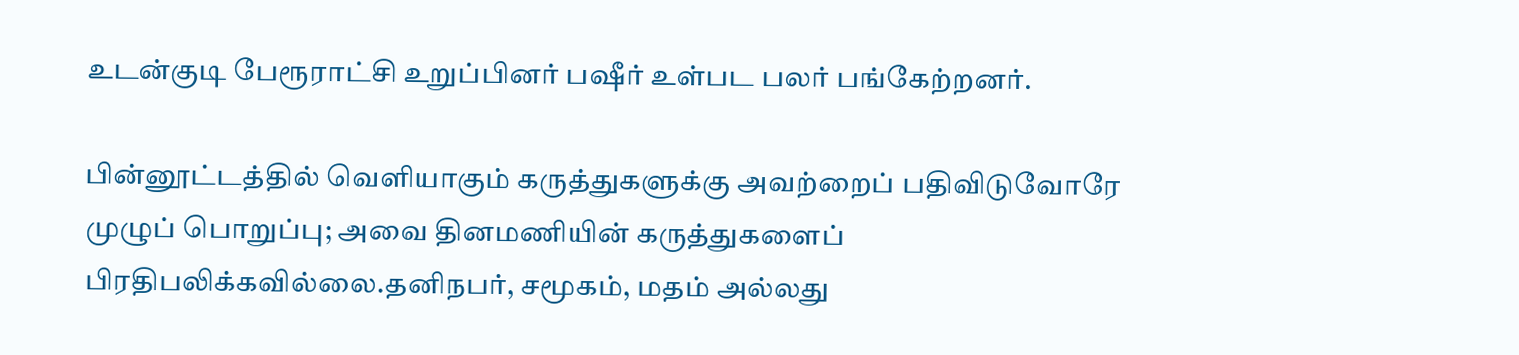உடன்குடி பேரூராட்சி உறுப்பினர் பஷீர் உள்பட பலர் பங்கேற்றனர்.

பின்னூட்டத்தில் வெளியாகும் கருத்துகளுக்கு அவற்றைப் பதிவிடுவோரே முழுப் பொறுப்பு; அவை தினமணியின் கருத்துகளைப் பிரதிபலிக்கவில்லை.தனிநபர், சமூகம், மதம் அல்லது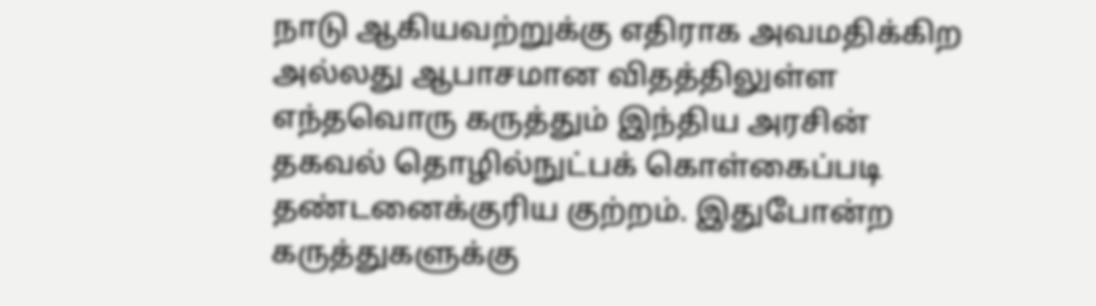நாடு ஆகியவற்றுக்கு எதிராக அவமதிக்கிற அல்லது ஆபாசமான விதத்திலுள்ள எந்தவொரு கருத்தும் இந்திய அரசின் தகவல் தொழில்நுட்பக் கொள்கைப்படி தண்டனைக்குரிய குற்றம். இதுபோன்ற கருத்துகளுக்கு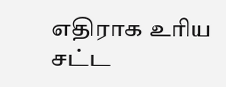எதிராக உரிய சட்ட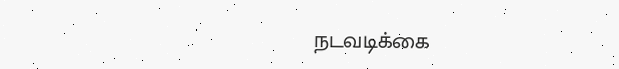நடவடிக்கை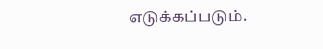எடுக்கப்படும்.